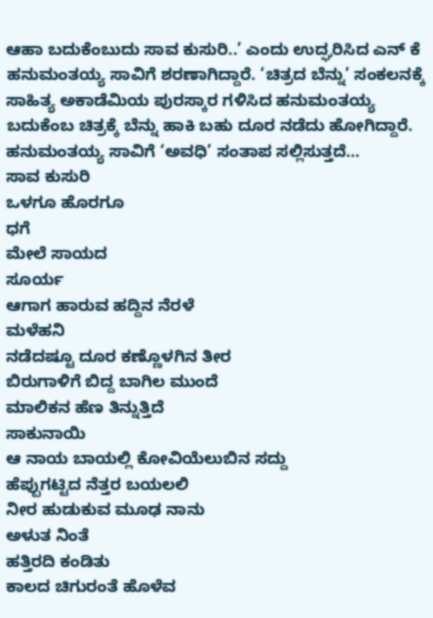ಆಹಾ ಬದುಕೆಂಬುದು ಸಾವ ಕುಸುರಿ..’ ಎಂದು ಉದ್ಘರಿಸಿದ ಎನ್ ಕೆ ಹನುಮಂತಯ್ಯ ಸಾವಿಗೆ ಶರಣಾಗಿದ್ದಾರೆ. ‘ಚಿತ್ರದ ಬೆನ್ನು’ ಸಂಕಲನಕ್ಕೆ ಸಾಹಿತ್ಯ ಅಕಾಡೆಮಿಯ ಪುರಸ್ಕಾರ ಗಳಿಸಿದ ಹನುಮಂತಯ್ಯ ಬದುಕೆಂಬ ಚಿತ್ರಕ್ಕೆ ಬೆನ್ನು ಹಾಕಿ ಬಹು ದೂರ ನಡೆದು ಹೋಗಿದ್ದಾರೆ. ಹನುಮಂತಯ್ಯ ಸಾವಿಗೆ ‘ಅವಧಿ’ ಸಂತಾಪ ಸಲ್ಲಿಸುತ್ತದೆ…
ಸಾವ ಕುಸುರಿ
ಒಳಗೂ ಹೊರಗೂ
ಧಗೆ
ಮೇಲೆ ಸಾಯದ
ಸೂರ್ಯ
ಆಗಾಗ ಹಾರುವ ಹದ್ದಿನ ನೆರಳೆ
ಮಳೆಹನಿ
ನಡೆದಷ್ಟೂ ದೂರ ಕಣ್ಣೊಳಗಿನ ತೀರ
ಬಿರುಗಾಳಿಗೆ ಬಿದ್ದ ಬಾಗಿಲ ಮುಂದೆ
ಮಾಲಿಕನ ಹೆಣ ತಿನ್ನುತ್ತಿದೆ
ಸಾಕುನಾಯಿ
ಆ ನಾಯ ಬಾಯಲ್ಲಿ ಕೋವಿಯೆಲುಬಿನ ಸದ್ದು
ಹೆಪ್ಪುಗಟ್ಟಿದ ನೆತ್ತರ ಬಯಲಲಿ
ನೀರ ಹುಡುಕುವ ಮೂಢ ನಾನು
ಅಳುತ ನಿಂತೆ
ಹತ್ತಿರದಿ ಕಂಡಿತು
ಕಾಲದ ಚಿಗುರಂತೆ ಹೊಳೆವ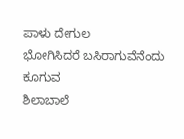ಪಾಳು ದೇಗುಲ
ಭೋಗಿಸಿದರೆ ಬಸಿರಾಗುವೆನೆಂದು ಕೂಗುವ
ಶಿಲಾಬಾಲೆ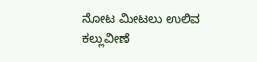ನೋಟ ಮೀಟಲು ಉಲಿವ ಕಲ್ಲುವೀಣೆ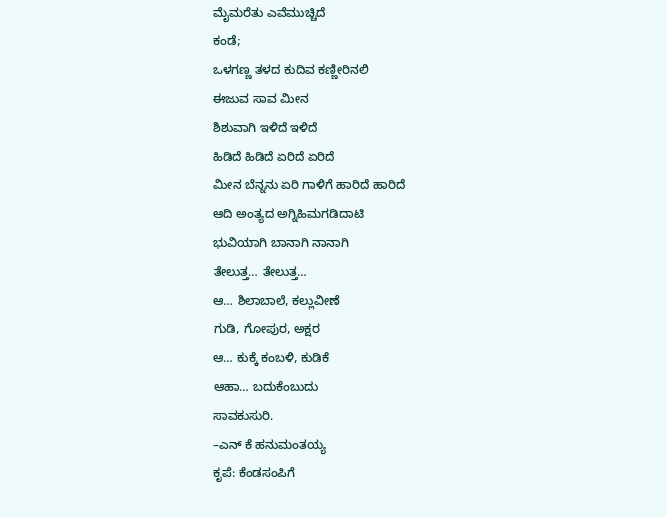ಮೈಮರೆತು ಎವೆಮುಚ್ಚಿದೆ
ಕಂಡೆ;
ಒಳಗಣ್ಣ ತಳದ ಕುದಿವ ಕಣ್ಣೀರಿನಲಿ
ಈಜುವ ಸಾವ ಮೀನ
ಶಿಶುವಾಗಿ ಇಳಿದೆ ಇಳಿದೆ
ಹಿಡಿದೆ ಹಿಡಿದೆ ಏರಿದೆ ಏರಿದೆ
ಮೀನ ಬೆನ್ನನು ಏರಿ ಗಾಳಿಗೆ ಹಾರಿದೆ ಹಾರಿದೆ
ಆದಿ ಅಂತ್ಯದ ಅಗ್ನಿಹಿಮಗಡಿದಾಟಿ
ಭುವಿಯಾಗಿ ಬಾನಾಗಿ ನಾನಾಗಿ
ತೇಲುತ್ತ… ತೇಲುತ್ತ…
ಆ… ಶಿಲಾಬಾಲೆ, ಕಲ್ಲುವೀಣೆ
ಗುಡಿ, ಗೋಪುರ, ಅಕ್ಷರ
ಆ… ಕುಕ್ಕೆ ಕಂಬಳಿ, ಕುಡಿಕೆ
ಆಹಾ… ಬದುಕೆಂಬುದು
ಸಾವಕುಸುರಿ.
–ಎನ್ ಕೆ ಹನುಮಂತಯ್ಯ
ಕೃಪೆ: ಕೆಂಡಸಂಪಿಗೆ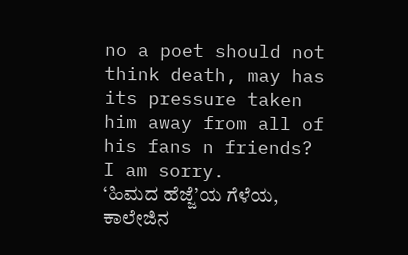no a poet should not think death, may has its pressure taken him away from all of his fans n friends? I am sorry.
‘ಹಿಮದ ಹೆಜ್ಜೆ’ಯ ಗೆಳೆಯ, ಕಾಲೇಜಿನ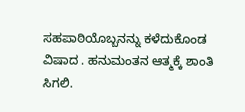ಸಹಪಾಠಿಯೊಬ್ಬನನ್ನು ಕಳೆದುಕೊಂಡ ವಿಷಾದ . ಹನುಮಂತನ ಆತ್ಮಕ್ಕೆ ಶಾಂತಿ ಸಿಗಲಿ.